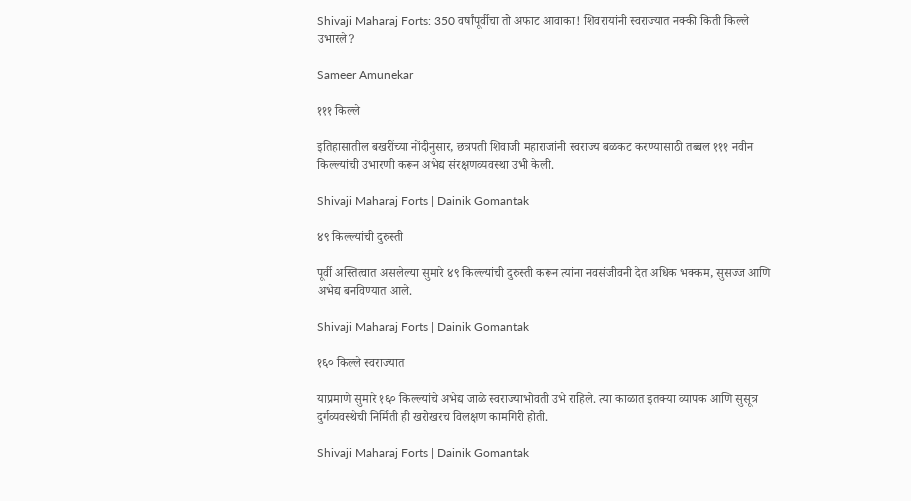Shivaji Maharaj Forts: 350 वर्षांपूर्वीचा तो अफाट आवाका! शिवरायांनी स्वराज्यात नक्की किती किल्ले उभारले?

Sameer Amunekar

१११ किल्ले

इतिहासातील बखरींच्या नोंदीनुसार, छत्रपती शिवाजी महाराजांनी स्वराज्य बळकट करण्यासाठी तब्बल १११ नवीन किल्ल्यांची उभारणी करून अभेद्य संरक्षणव्यवस्था उभी केली.

Shivaji Maharaj Forts | Dainik Gomantak

४९ किल्ल्यांची दुरुस्ती

पूर्वी अस्तित्वात असलेल्या सुमारे ४९ किल्ल्यांची दुरुस्ती करून त्यांना नवसंजीवनी देत अधिक भक्कम, सुसज्ज आणि अभेद्य बनविण्यात आले.

Shivaji Maharaj Forts | Dainik Gomantak

१६० किल्ले स्वराज्यात

याप्रमाणे सुमारे १६० किल्ल्यांचे अभेद्य जाळे स्वराज्याभोवती उभे राहिले. त्या काळात इतक्या व्यापक आणि सुसूत्र दुर्गव्यवस्थेची निर्मिती ही खरोखरच विलक्षण कामगिरी होती.

Shivaji Maharaj Forts | Dainik Gomantak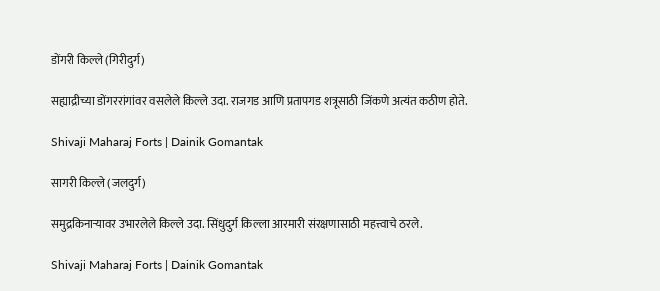डोंगरी किल्ले (गिरीदुर्ग)

सह्याद्रीच्या डोंगररांगांवर वसलेले किल्ले उदा. राजगड आणि प्रतापगड शत्रूसाठी जिंकणे अत्यंत कठीण होते.

Shivaji Maharaj Forts | Dainik Gomantak

सागरी किल्ले (जलदुर्ग)

समुद्रकिनाऱ्यावर उभारलेले किल्ले उदा. सिंधुदुर्ग किल्ला आरमारी संरक्षणासाठी महत्त्वाचे ठरले.

Shivaji Maharaj Forts | Dainik Gomantak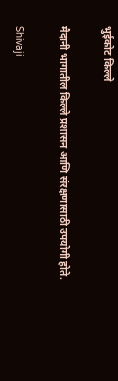भुईकोट किल्ले

मैदानी भागातील किल्ले प्रशासन आणि संरक्षणासाठी उपयोगी होते.

Shivaji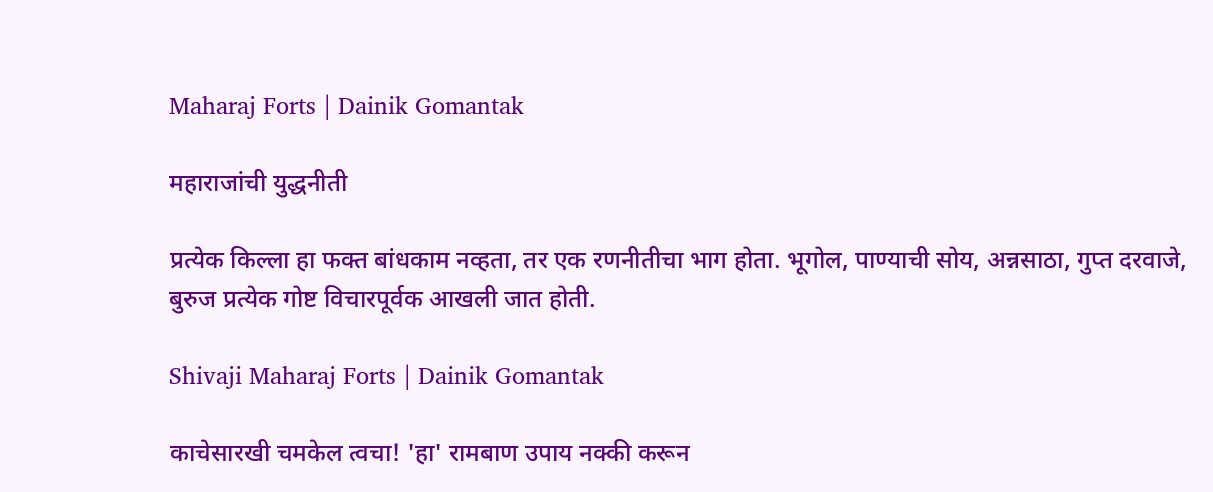Maharaj Forts | Dainik Gomantak

महाराजांची युद्धनीती

प्रत्येक किल्ला हा फक्त बांधकाम नव्हता, तर एक रणनीतीचा भाग होता. भूगोल, पाण्याची सोय, अन्नसाठा, गुप्त दरवाजे, बुरुज प्रत्येक गोष्ट विचारपूर्वक आखली जात होती.

Shivaji Maharaj Forts | Dainik Gomantak

काचेसारखी चमकेल त्वचा! 'हा' रामबाण उपाय नक्की करून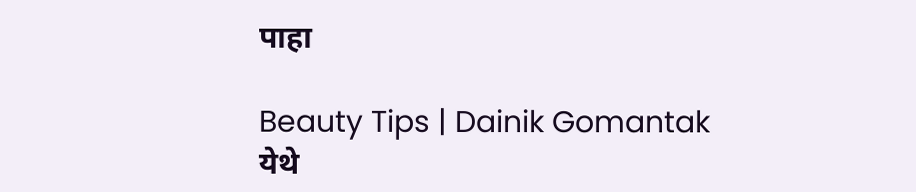पाहा

Beauty Tips | Dainik Gomantak
येथे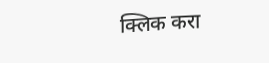क्लिक करा